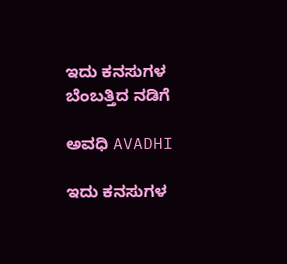ಇದು ಕನಸುಗಳ ಬೆಂಬತ್ತಿದ ನಡಿಗೆ‍

ಅವಧಿ AVADHI

ಇದು ಕನಸುಗಳ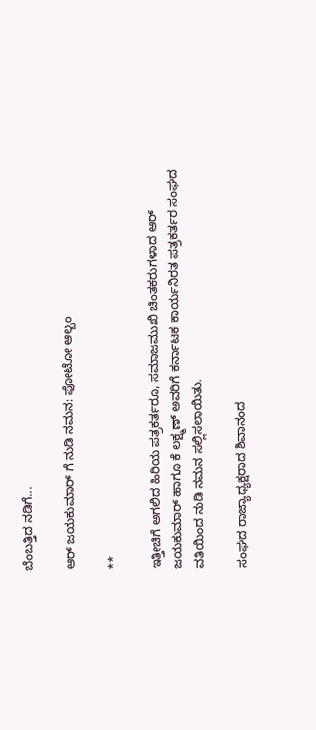ಬೆಂಬತ್ತಿದ ನಡಿಗೆ...

ಆರ್ ಜಯಕುಮಾರ್ ಗೆ ನುಡಿ ನಮನ: ಫೋಟೋ ಆಲ್ಬಂ

**

ಇತ್ತೀಚಿಗೆ ಅಗಲಿದ ಹಿರಿಯ ಪತ್ರಕರ್ತರೂ, ಸಮಾಜಮುಖಿ ಚಿಂತಕರುಗಳಾದ ಆರ್ ಜಯಕುಮಾರ್ ಹಾಗೂ ಕೆ ಲಕ್ಷ್ಮಣ್ ಅವರಿಗೆ ಕರ್ನಾಟಕ ಕಾರ್ಯನಿರತ ಪತ್ರಕರ್ತರ ಸಂಘದ ವತಿಯಿಂದ ನುಡಿ ನಮನ ಸಲ್ಲಿಸಲಾಯಿತು.

ಸಂಘದ ರಾಜ್ಯಾಧ್ಯಕ್ಷರಾದ ಶಿವಾನಂದ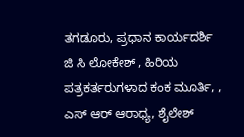ತಗಡೂರು, ಪ್ರಧಾನ ಕಾರ್ಯದರ್ಶಿ ಜಿ ಸಿ ಲೋಕೇಶ್ , ಹಿರಿಯ ಪತ್ರಕರ್ತರುಗಳಾದ ಕಂಕ ಮೂರ್ತಿ, , ಎಸ್ ಆರ್ ಆರಾಧ್ಯ, ಶೈಲೇಶ್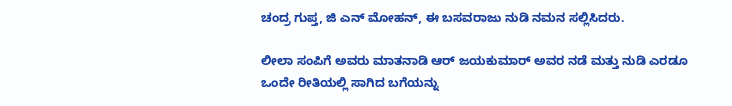ಚಂದ್ರ ಗುಪ್ತ, ಜಿ ಎನ್ ಮೋಹನ್, ಈ ಬಸವರಾಜು ನುಡಿ ನಮನ ಸಲ್ಲಿಸಿದರು.

ಲೀಲಾ ಸಂಪಿಗೆ ಅವರು ಮಾತನಾಡಿ ಆರ್ ಜಯಕುಮಾರ್ ಅವರ ನಡೆ ಮತ್ತು ನುಡಿ ಎರಡೂ ಒಂದೇ ರೀತಿಯಲ್ಲಿ ಸಾಗಿದ ಬಗೆಯನ್ನು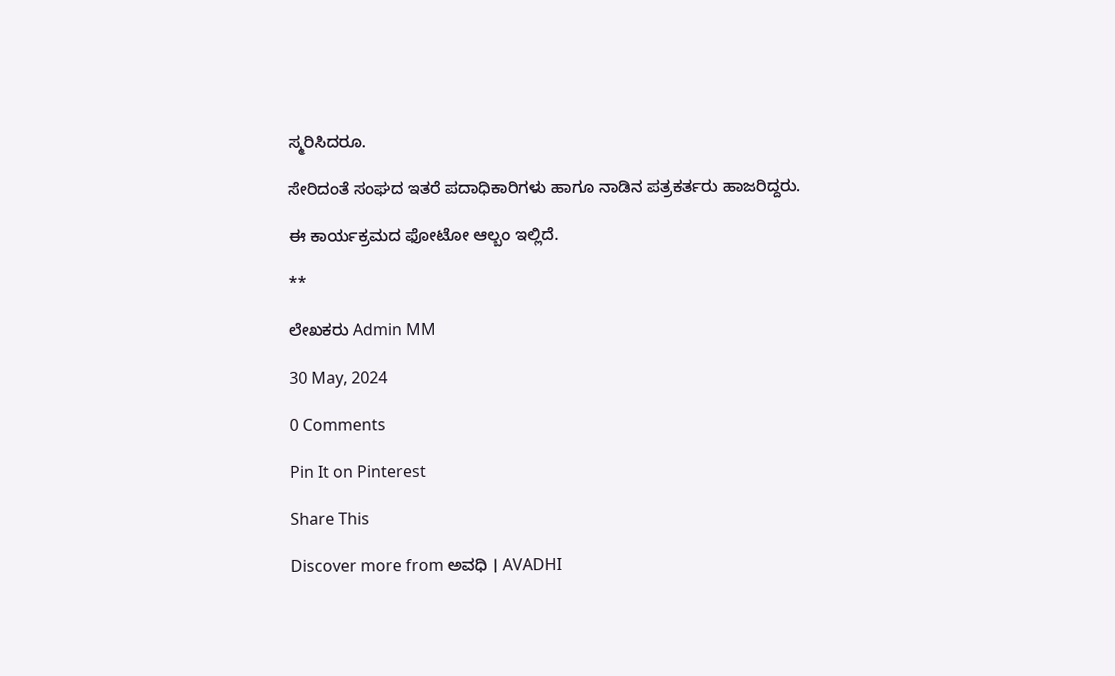ಸ್ಮರಿಸಿದರೂ.

ಸೇರಿದಂತೆ ಸಂಘದ ಇತರೆ ಪದಾಧಿಕಾರಿಗಳು ಹಾಗೂ ನಾಡಿನ ಪತ್ರಕರ್ತರು ಹಾಜರಿದ್ದರು.

ಈ ಕಾರ್ಯಕ್ರಮದ ಫೋಟೋ ಆಲ್ಬಂ ಇಲ್ಲಿದೆ.

**

ಲೇಖಕರು Admin MM

30 May, 2024

0 Comments

Pin It on Pinterest

Share This

Discover more from ಅವಧಿ । AVADHI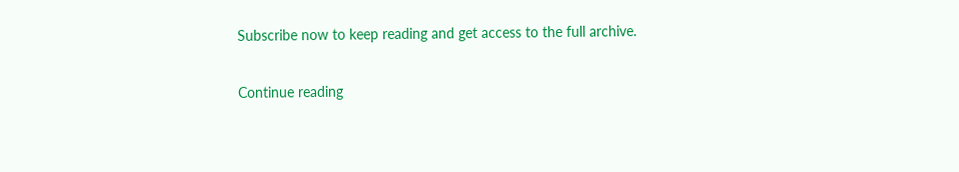Subscribe now to keep reading and get access to the full archive.

Continue reading